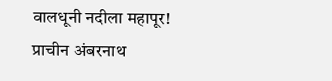वालधूनी नदीला महापूर! प्राचीन अंबरनाथ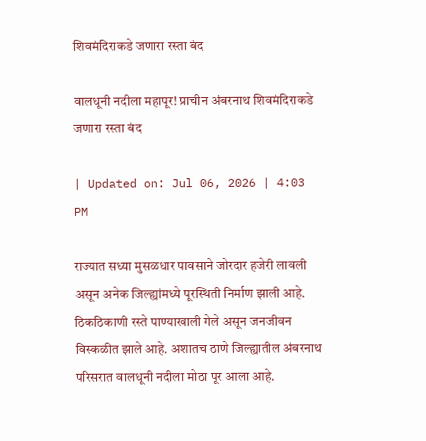शिवमंदिराकडे जणारा रस्ता बंद

वालधूनी नदीला महापूर! प्राचीन अंबरनाथ शिवमंदिराकडे जणारा रस्ता बंद

| Updated on: Jul 06, 2026 | 4:03 PM

राज्यात सध्या मुसळधार पावसाने जोरदार हजेरी लावली असून अनेक जिल्ह्यांमध्ये पूरस्थिती निर्माण झाली आहे. ठिकठिकाणी रस्ते पाण्याखाली गेले असून जनजीवन विस्कळीत झाले आहे. अशातच ठाणे जिल्ह्यातील अंबरनाथ परिसरात वालधूनी नदीला मोठा पूर आला आहे.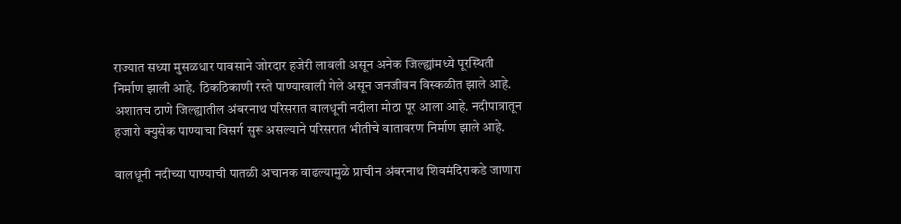राज्यात सध्या मुसळधार पावसाने जोरदार हजेरी लावली असून अनेक जिल्ह्यांमध्ये पूरस्थिती निर्माण झाली आहे. ठिकठिकाणी रस्ते पाण्याखाली गेले असून जनजीवन विस्कळीत झाले आहे. अशातच ठाणे जिल्ह्यातील अंबरनाथ परिसरात वालधूनी नदीला मोठा पूर आला आहे. नदीपात्रातून हजारो क्युसेक पाण्याचा विसर्ग सुरू असल्याने परिसरात भीतीचे वातावरण निर्माण झाले आहे.

वालधूनी नदीच्या पाण्याची पातळी अचानक वाढल्यामुळे प्राचीन अंबरनाथ शिवमंदिराकडे जाणारा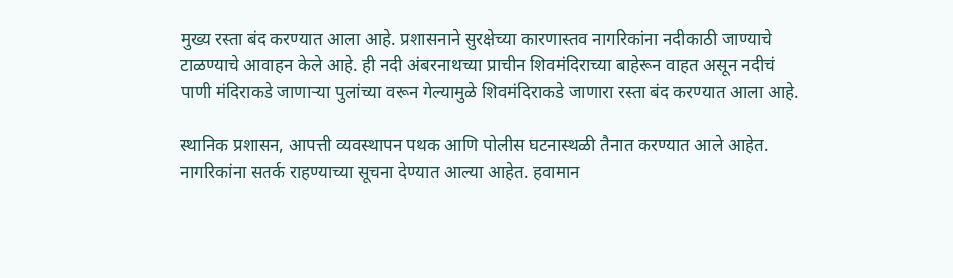मुख्य रस्ता बंद करण्यात आला आहे. प्रशासनाने सुरक्षेच्या कारणास्तव नागरिकांना नदीकाठी जाण्याचे टाळण्याचे आवाहन केले आहे. ही नदी अंबरनाथच्या प्राचीन शिवमंदिराच्या बाहेरून वाहत असून नदीचं पाणी मंदिराकडे जाणाऱ्या पुलांच्या वरून गेल्यामुळे शिवमंदिराकडे जाणारा रस्ता बंद करण्यात आला आहे.

स्थानिक प्रशासन, आपत्ती व्यवस्थापन पथक आणि पोलीस घटनास्थळी तैनात करण्यात आले आहेत. नागरिकांना सतर्क राहण्याच्या सूचना देण्यात आल्या आहेत. हवामान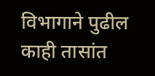विभागाने पुढील काही तासांत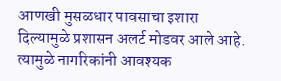आणखी मुसळधार पावसाचा इशारा दिल्यामुळे प्रशासन अलर्ट मोडवर आले आहे. त्यामुळे नागरिकांनी आवश्यक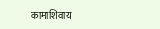कामाशिवाय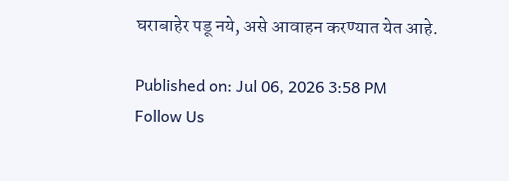घराबाहेर पडू नये, असे आवाहन करण्यात येत आहे.

Published on: Jul 06, 2026 3:58 PM
Follow Us